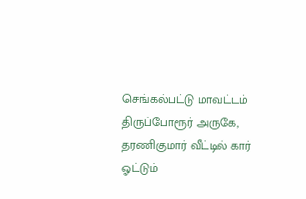செங்கல்பட்டு மாவட்டம் திருப்போரூர் அருகே, தரணிகுமார் வீட்டில் கார் ஓட்டும்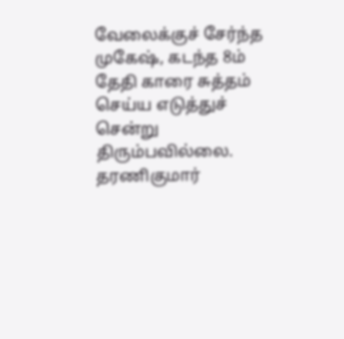வேலைக்குச் சேர்ந்த முகேஷ், கடந்த 8ம் தேதி காரை சுத்தம் செய்ய எடுத்துச் சென்று திரும்பவில்லை. தரணிகுமார்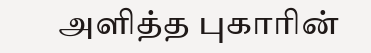அளித்த புகாரின்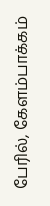பேரில், கேளம்பாக்கம்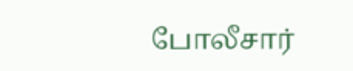போலீசார்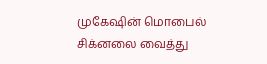முகேஷின் மொபைல் சிக்னலை வைத்து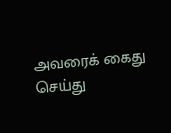அவரைக் கைது செய்து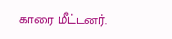காரை மீட்டனர்.